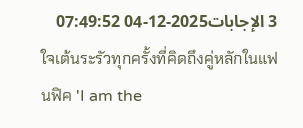3 الإجابات2025-12-04 07:49:52
ใจเต้นระรัวทุกครั้งที่คิดถึงคู่หลักในแฟนฟิค 'I am the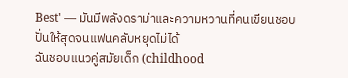Best' — มันมีพลังดราม่าและความหวานที่คนเขียนชอบปั่นให้สุดจนแฟนคลับหยุดไม่ได้
ฉันชอบแนวคู่สมัยเด็ก (childhood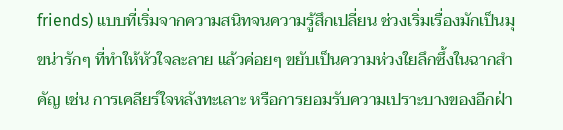friends) แบบที่เริ่มจากความสนิทจนความรู้สึกเปลี่ยน ช่วงเริ่มเรื่องมักเป็นมุขน่ารักๆ ที่ทำให้หัวใจละลาย แล้วค่อยๆ ขยับเป็นความห่วงใยลึกซึ้งในฉากสำคัญ เช่น การเคลียร์ใจหลังทะเลาะ หรือการยอมรับความเปราะบางของอีกฝ่า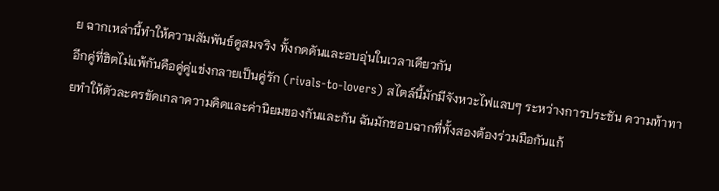ย ฉากเหล่านี้ทำให้ความสัมพันธ์ดูสมจริง ทั้งกดดันและอบอุ่นในเวลาเดียวกัน
อีกคู่ที่ฮิตไม่แพ้กันคือคู่คู่แข่งกลายเป็นคู่รัก (rivals-to-lovers) สไตล์นี้มักมีจังหวะไฟแลบๆ ระหว่างการประชัน ความท้าทายทำให้ตัวละครขัดเกลาความคิดและค่านิยมของกันและกัน ฉันมักชอบฉากที่ทั้งสองต้องร่วมมือกันแก้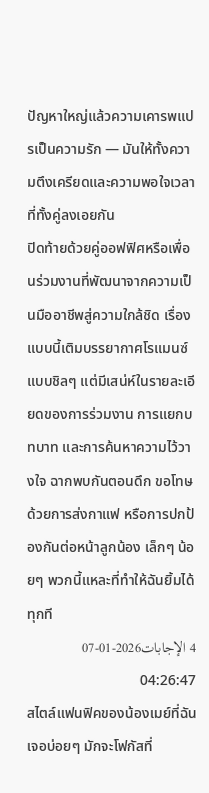ปัญหาใหญ่แล้วความเคารพแปรเป็นความรัก — มันให้ทั้งความตึงเครียดและความพอใจเวลาที่ทั้งคู่ลงเอยกัน
ปิดท้ายด้วยคู่ออฟฟิศหรือเพื่อนร่วมงานที่พัฒนาจากความเป็นมืออาชีพสู่ความใกล้ชิด เรื่องแบบนี้เติมบรรยากาศโรแมนซ์แบบชิลๆ แต่มีเสน่ห์ในรายละเอียดของการร่วมงาน การแยกบทบาท และการค้นหาความไว้วางใจ ฉากพบกันตอนดึก ขอโทษด้วยการส่งกาแฟ หรือการปกป้องกันต่อหน้าลูกน้อง เล็กๆ น้อยๆ พวกนี้แหละที่ทำให้ฉันยิ้มได้ทุกที
4 الإجابات2026-01-07 04:26:47
สไตล์แฟนฟิคของน้องเมย์ที่ฉันเจอบ่อยๆ มักจะโฟกัสที่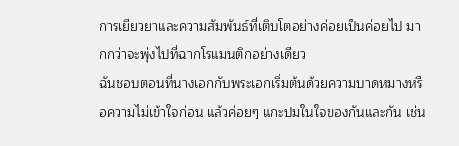การเยียวยาและความสัมพันธ์ที่เติบโตอย่างค่อยเป็นค่อยไป มากกว่าจะพุ่งไปที่ฉากโรแมนติกอย่างเดียว
ฉันชอบตอนที่นางเอกกับพระเอกเริ่มต้นด้วยความบาดหมางหรือความไม่เข้าใจก่อน แล้วค่อยๆ แกะปมในใจของกันและกัน เช่น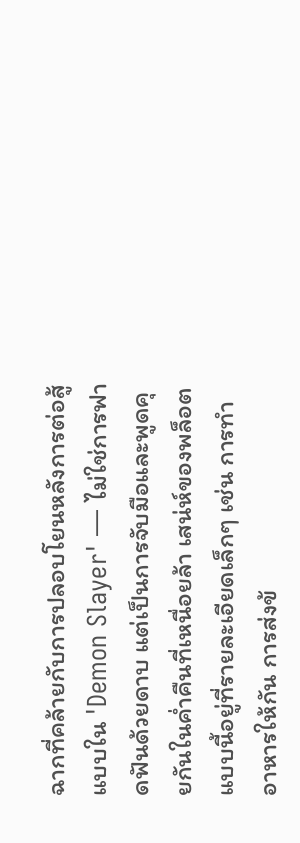ฉากที่คล้ายกับการปลอบโยนหลังการต่อสู้แบบใน 'Demon Slayer' — ไม่ใช่การฟาดฟันด้วยดาบ แต่เป็นการจับมือและพูดคุยกันในค่ำคืนที่เหนื่อยล้า เสน่ห์ของพล็อตแบบนี้อยู่ที่รายละเอียดเล็กๆ เช่น การทำอาหารให้กัน การส่งข้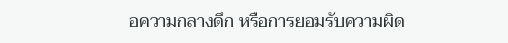อความกลางดึก หรือการยอมรับความผิด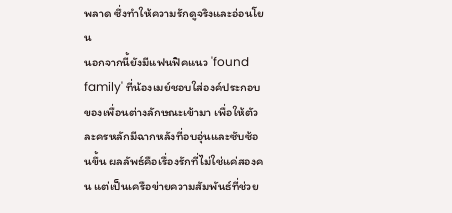พลาด ซึ่งทำให้ความรักดูจริงและอ่อนโยน
นอกจากนี้ยังมีแฟนฟิคแนว 'found family' ที่น้องเมย์ชอบใส่องค์ประกอบของเพื่อนต่างลักษณะเข้ามา เพื่อให้ตัวละครหลักมีฉากหลังที่อบอุ่นและซับซ้อนขึ้น ผลลัพธ์คือเรื่องรักที่ไม่ใช่แค่สองคน แต่เป็นเครือข่ายความสัมพันธ์ที่ช่วย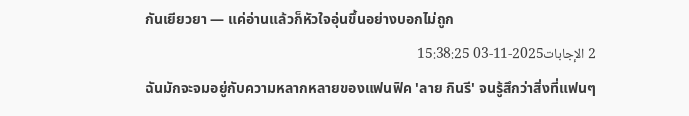กันเยียวยา — แค่อ่านแล้วก็หัวใจอุ่นขึ้นอย่างบอกไม่ถูก
2 الإجابات2025-11-03 15:38:25
ฉันมักจะจมอยู่กับความหลากหลายของแฟนฟิค 'ลาย กินรี' จนรู้สึกว่าสิ่งที่แฟนๆ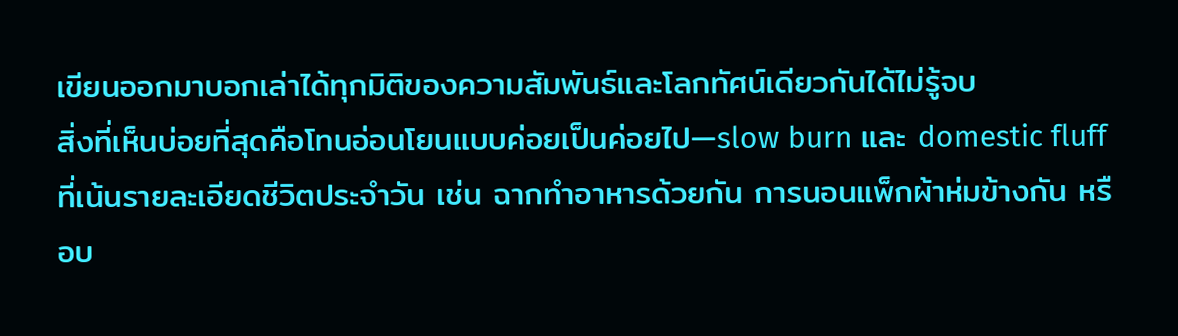เขียนออกมาบอกเล่าได้ทุกมิติของความสัมพันธ์และโลกทัศน์เดียวกันได้ไม่รู้จบ
สิ่งที่เห็นบ่อยที่สุดคือโทนอ่อนโยนแบบค่อยเป็นค่อยไป—slow burn และ domestic fluff ที่เน้นรายละเอียดชีวิตประจำวัน เช่น ฉากทำอาหารด้วยกัน การนอนแพ็กผ้าห่มข้างกัน หรือบ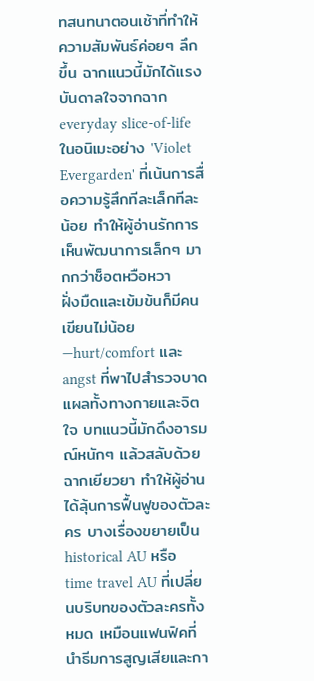ทสนทนาตอนเช้าที่ทำให้ความสัมพันธ์ค่อยๆ ลึกขึ้น ฉากแนวนี้มักได้แรงบันดาลใจจากฉาก everyday slice-of-life ในอนิเมะอย่าง 'Violet Evergarden' ที่เน้นการสื่อความรู้สึกทีละเล็กทีละน้อย ทำให้ผู้อ่านรักการเห็นพัฒนาการเล็กๆ มากกว่าช็อตหวือหวา
ฝั่งมืดและเข้มข้นก็มีคนเขียนไม่น้อย—hurt/comfort และ angst ที่พาไปสำรวจบาดแผลทั้งทางกายและจิตใจ บทแนวนี้มักดึงอารมณ์หนักๆ แล้วสลับด้วยฉากเยียวยา ทำให้ผู้อ่านได้ลุ้นการฟื้นฟูของตัวละคร บางเรื่องขยายเป็น historical AU หรือ time travel AU ที่เปลี่ยนบริบทของตัวละครทั้งหมด เหมือนแฟนฟิคที่นำธีมการสูญเสียและกา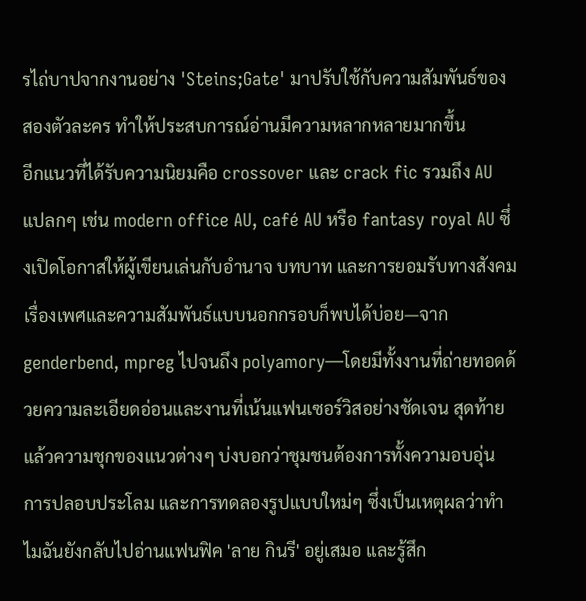รไถ่บาปจากงานอย่าง 'Steins;Gate' มาปรับใช้กับความสัมพันธ์ของสองตัวละคร ทำให้ประสบการณ์อ่านมีความหลากหลายมากขึ้น
อีกแนวที่ได้รับความนิยมคือ crossover และ crack fic รวมถึง AU แปลกๆ เช่น modern office AU, café AU หรือ fantasy royal AU ซึ่งเปิดโอกาสให้ผู้เขียนเล่นกับอำนาจ บทบาท และการยอมรับทางสังคม เรื่องเพศและความสัมพันธ์แบบนอกกรอบก็พบได้บ่อย—จาก genderbend, mpreg ไปจนถึง polyamory—โดยมีทั้งงานที่ถ่ายทอดด้วยความละเอียดอ่อนและงานที่เน้นแฟนเซอร์วิสอย่างชัดเจน สุดท้ายแล้วความชุกของแนวต่างๆ บ่งบอกว่าชุมชนต้องการทั้งความอบอุ่น การปลอบประโลม และการทดลองรูปแบบใหม่ๆ ซึ่งเป็นเหตุผลว่าทำไมฉันยังกลับไปอ่านแฟนฟิค 'ลาย กินรี' อยู่เสมอ และรู้สึก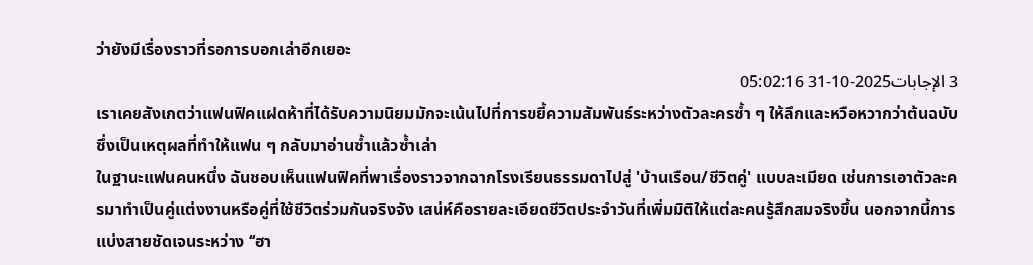ว่ายังมีเรื่องราวที่รอการบอกเล่าอีกเยอะ
3 الإجابات2025-10-31 05:02:16
เราเคยสังเกตว่าแฟนฟิคแฝดห้าที่ได้รับความนิยมมักจะเน้นไปที่การขยี้ความสัมพันธ์ระหว่างตัวละครซ้ำ ๆ ให้ลึกและหวือหวากว่าต้นฉบับ ซึ่งเป็นเหตุผลที่ทำให้แฟน ๆ กลับมาอ่านซ้ำแล้วซ้ำเล่า
ในฐานะแฟนคนหนึ่ง ฉันชอบเห็นแฟนฟิคที่พาเรื่องราวจากฉากโรงเรียนธรรมดาไปสู่ 'บ้านเรือน/ชีวิตคู่' แบบละเมียด เช่นการเอาตัวละครมาทำเป็นคู่แต่งงานหรือคู่ที่ใช้ชีวิตร่วมกันจริงจัง เสน่ห์คือรายละเอียดชีวิตประจำวันที่เพิ่มมิติให้แต่ละคนรู้สึกสมจริงขึ้น นอกจากนี้การแบ่งสายชัดเจนระหว่าง ‘‘ฮา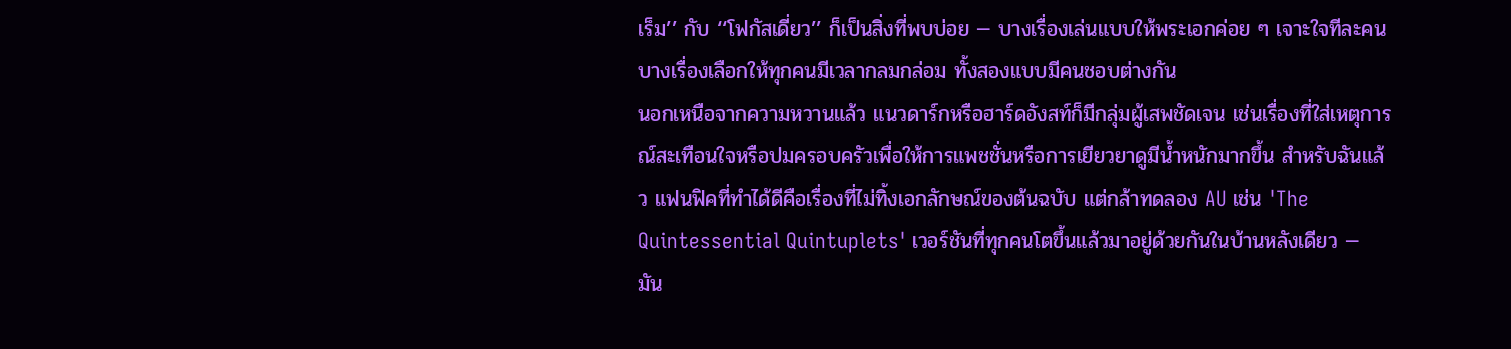เร็ม’’ กับ ‘‘โฟกัสเดี่ยว’’ ก็เป็นสิ่งที่พบบ่อย — บางเรื่องเล่นแบบให้พระเอกค่อย ๆ เจาะใจทีละคน บางเรื่องเลือกให้ทุกคนมีเวลากลมกล่อม ทั้งสองแบบมีคนชอบต่างกัน
นอกเหนือจากความหวานแล้ว แนวดาร์กหรือฮาร์ดอังสท์ก็มีกลุ่มผู้เสพชัดเจน เช่นเรื่องที่ใส่เหตุการณ์สะเทือนใจหรือปมครอบครัวเพื่อให้การแพชชั่นหรือการเยียวยาดูมีน้ำหนักมากขึ้น สำหรับฉันแล้ว แฟนฟิคที่ทำได้ดีคือเรื่องที่ไม่ทิ้งเอกลักษณ์ของต้นฉบับ แต่กล้าทดลอง AU เช่น 'The Quintessential Quintuplets' เวอร์ชันที่ทุกคนโตขึ้นแล้วมาอยู่ด้วยกันในบ้านหลังเดียว — มัน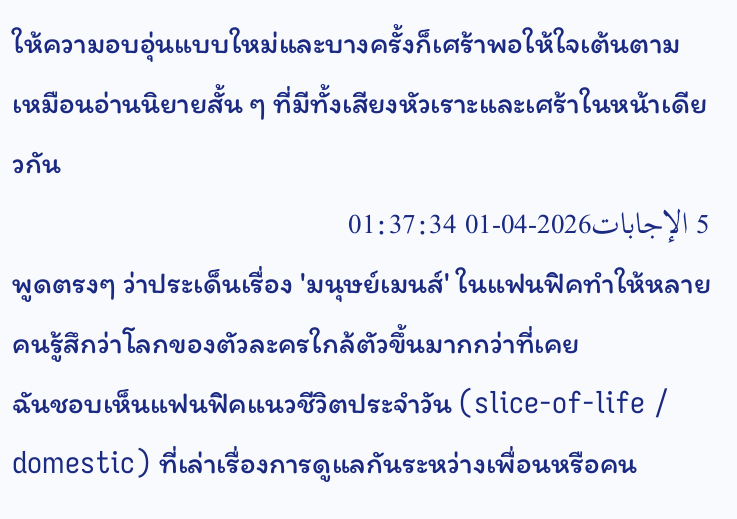ให้ความอบอุ่นแบบใหม่และบางครั้งก็เศร้าพอให้ใจเต้นตาม เหมือนอ่านนิยายสั้น ๆ ที่มีทั้งเสียงหัวเราะและเศร้าในหน้าเดียวกัน
5 الإجابات2026-04-01 01:37:34
พูดตรงๆ ว่าประเด็นเรื่อง 'มนุษย์เมนส์' ในแฟนฟิคทำให้หลายคนรู้สึกว่าโลกของตัวละครใกล้ตัวขึ้นมากกว่าที่เคย
ฉันชอบเห็นแฟนฟิคแนวชีวิตประจำวัน (slice-of-life / domestic) ที่เล่าเรื่องการดูแลกันระหว่างเพื่อนหรือคน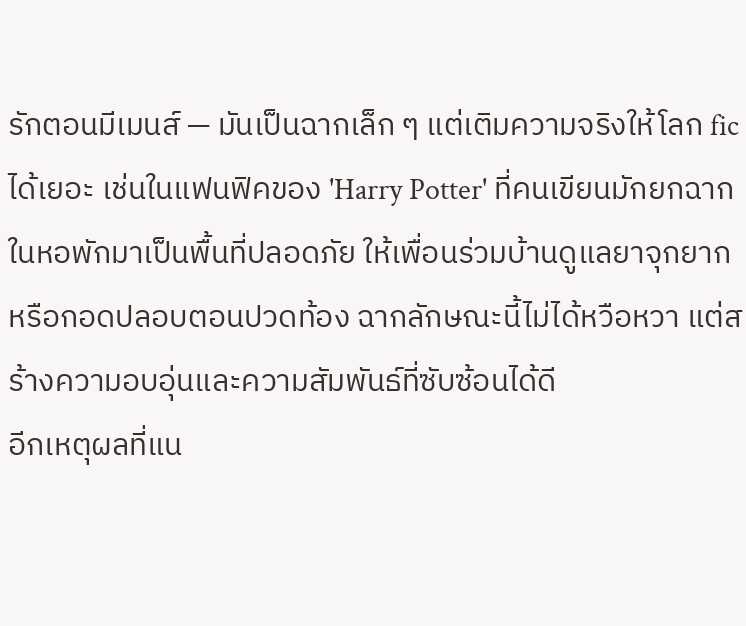รักตอนมีเมนส์ — มันเป็นฉากเล็ก ๆ แต่เติมความจริงให้โลก fic ได้เยอะ เช่นในแฟนฟิคของ 'Harry Potter' ที่คนเขียนมักยกฉากในหอพักมาเป็นพื้นที่ปลอดภัย ให้เพื่อนร่วมบ้านดูแลยาจุกยากหรือกอดปลอบตอนปวดท้อง ฉากลักษณะนี้ไม่ได้หวือหวา แต่สร้างความอบอุ่นและความสัมพันธ์ที่ซับซ้อนได้ดี
อีกเหตุผลที่แน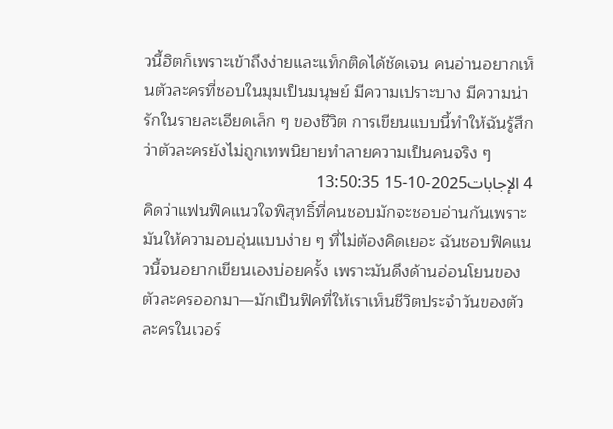วนี้ฮิตก็เพราะเข้าถึงง่ายและแท็กติดได้ชัดเจน คนอ่านอยากเห็นตัวละครที่ชอบในมุมเป็นมนุษย์ มีความเปราะบาง มีความน่ารักในรายละเอียดเล็ก ๆ ของชีวิต การเขียนแบบนี้ทำให้ฉันรู้สึกว่าตัวละครยังไม่ถูกเทพนิยายทำลายความเป็นคนจริง ๆ
4 الإجابات2025-10-15 13:50:35
คิดว่าแฟนฟิคแนวใจพิสุทธิ์ที่คนชอบมักจะชอบอ่านกันเพราะมันให้ความอบอุ่นแบบง่าย ๆ ที่ไม่ต้องคิดเยอะ ฉันชอบฟิคแนวนี้จนอยากเขียนเองบ่อยครั้ง เพราะมันดึงด้านอ่อนโยนของตัวละครออกมา—มักเป็นฟิคที่ให้เราเห็นชีวิตประจำวันของตัวละครในเวอร์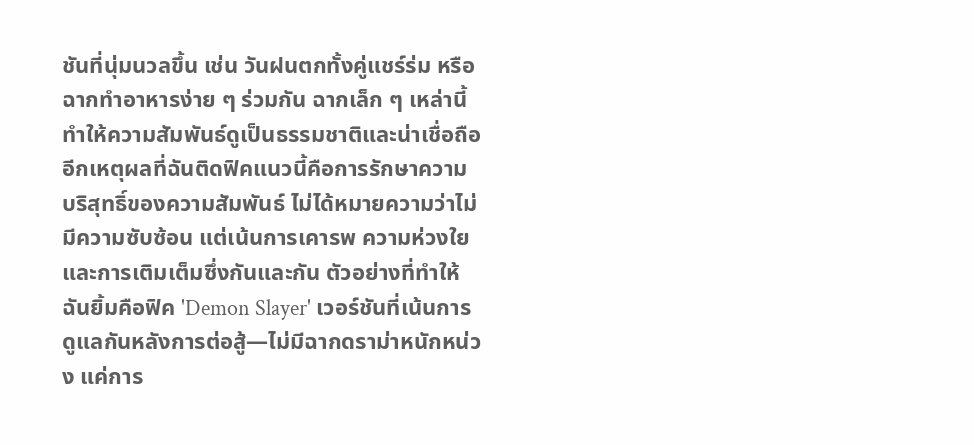ชันที่นุ่มนวลขึ้น เช่น วันฝนตกทั้งคู่แชร์ร่ม หรือฉากทำอาหารง่าย ๆ ร่วมกัน ฉากเล็ก ๆ เหล่านี้ทำให้ความสัมพันธ์ดูเป็นธรรมชาติและน่าเชื่อถือ
อีกเหตุผลที่ฉันติดฟิคแนวนี้คือการรักษาความบริสุทธิ์ของความสัมพันธ์ ไม่ได้หมายความว่าไม่มีความซับซ้อน แต่เน้นการเคารพ ความห่วงใย และการเติมเต็มซึ่งกันและกัน ตัวอย่างที่ทำให้ฉันยิ้มคือฟิค 'Demon Slayer' เวอร์ชันที่เน้นการดูแลกันหลังการต่อสู้—ไม่มีฉากดราม่าหนักหน่วง แค่การ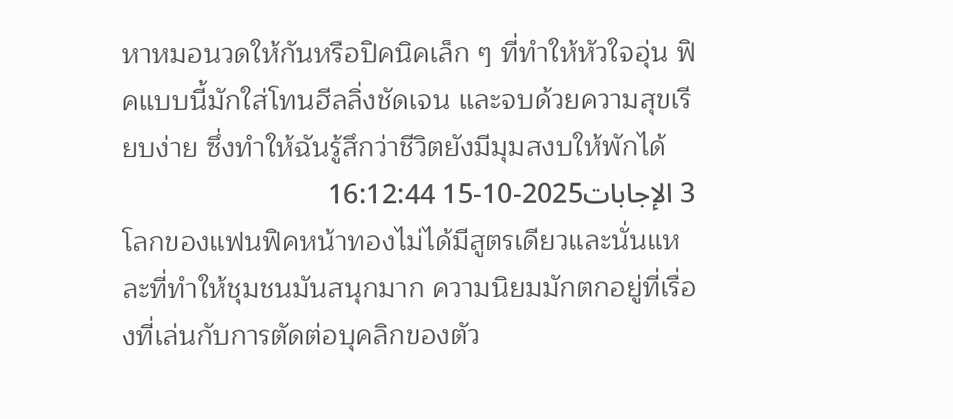หาหมอนวดให้กันหรือปิคนิคเล็ก ๆ ที่ทำให้หัวใจอุ่น ฟิคแบบนี้มักใส่โทนฮีลลิ่งชัดเจน และจบด้วยความสุขเรียบง่าย ซึ่งทำให้ฉันรู้สึกว่าชีวิตยังมีมุมสงบให้พักได้
3 الإجابات2025-10-15 16:12:44
โลกของแฟนฟิคหน้าทองไม่ได้มีสูตรเดียวและนั่นแหละที่ทำให้ชุมชนมันสนุกมาก ความนิยมมักตกอยู่ที่เรื่องที่เล่นกับการตัดต่อบุคลิกของตัว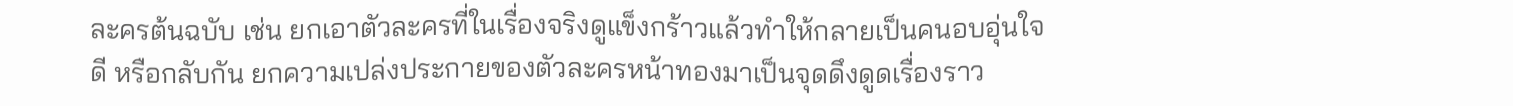ละครต้นฉบับ เช่น ยกเอาตัวละครที่ในเรื่องจริงดูแข็งกร้าวแล้วทำให้กลายเป็นคนอบอุ่นใจดี หรือกลับกัน ยกความเปล่งประกายของตัวละครหน้าทองมาเป็นจุดดึงดูดเรื่องราว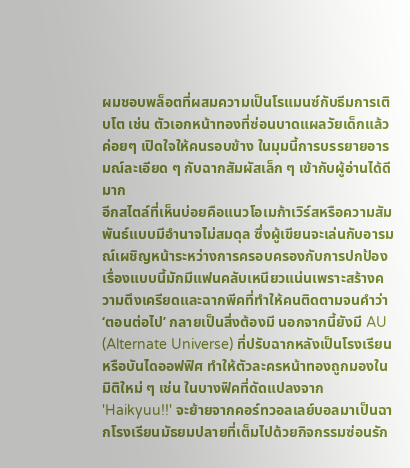ผมชอบพล็อตที่ผสมความเป็นโรแมนซ์กับธีมการเติบโต เช่น ตัวเอกหน้าทองที่ซ่อนบาดแผลวัยเด็กแล้วค่อยๆ เปิดใจให้คนรอบข้าง ในมุมนี้การบรรยายอารมณ์ละเอียด ๆ กับฉากสัมผัสเล็ก ๆ เข้ากับผู้อ่านได้ดีมาก
อีกสไตล์ที่เห็นบ่อยคือแนวโอเมก้าเวิร์สหรือความสัมพันธ์แบบมีอำนาจไม่สมดุล ซึ่งผู้เขียนจะเล่นกับอารมณ์เผชิญหน้าระหว่างการครอบครองกับการปกป้อง เรื่องแบบนี้มักมีแฟนคลับเหนียวแน่นเพราะสร้างความตึงเครียดและฉากพีคที่ทำให้คนติดตามจนคำว่า ‘ตอนต่อไป’ กลายเป็นสิ่งต้องมี นอกจากนี้ยังมี AU (Alternate Universe) ที่ปรับฉากหลังเป็นโรงเรียนหรือบันไดออฟฟิศ ทำให้ตัวละครหน้าทองถูกมองในมิติใหม่ ๆ เช่น ในบางฟิคที่ดัดแปลงจาก 'Haikyuu!!' จะย้ายจากคอร์ทวอลเลย์บอลมาเป็นฉากโรงเรียนมัธยมปลายที่เต็มไปด้วยกิจกรรมซ่อนรัก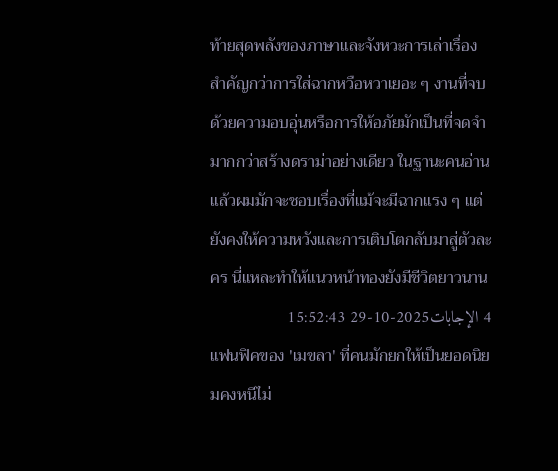ท้ายสุดพลังของภาษาและจังหวะการเล่าเรื่องสำคัญกว่าการใส่ฉากหวือหวาเยอะ ๆ งานที่จบด้วยความอบอุ่นหรือการให้อภัยมักเป็นที่จดจำมากกว่าสร้างดราม่าอย่างเดียว ในฐานะคนอ่านแล้วผมมักจะชอบเรื่องที่แม้จะมีฉากแรง ๆ แต่ยังคงให้ความหวังและการเติบโตกลับมาสู่ตัวละคร นี่แหละทำให้แนวหน้าทองยังมีชีวิตยาวนาน
4 الإجابات2025-10-29 15:52:43
แฟนฟิคของ 'เมขลา' ที่คนมักยกให้เป็นยอดนิยมคงหนีไม่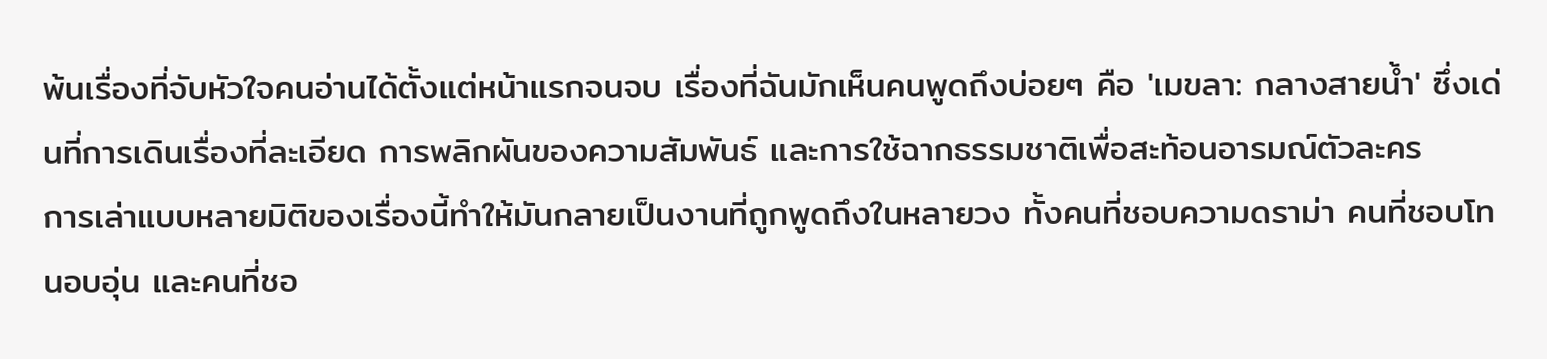พ้นเรื่องที่จับหัวใจคนอ่านได้ตั้งแต่หน้าแรกจนจบ เรื่องที่ฉันมักเห็นคนพูดถึงบ่อยๆ คือ 'เมขลา: กลางสายน้ำ' ซึ่งเด่นที่การเดินเรื่องที่ละเอียด การพลิกผันของความสัมพันธ์ และการใช้ฉากธรรมชาติเพื่อสะท้อนอารมณ์ตัวละคร
การเล่าแบบหลายมิติของเรื่องนี้ทำให้มันกลายเป็นงานที่ถูกพูดถึงในหลายวง ทั้งคนที่ชอบความดราม่า คนที่ชอบโทนอบอุ่น และคนที่ชอ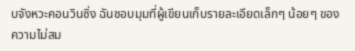บจังหวะคอนวินซิ่ง ฉันชอบมุมที่ผู้เขียนเก็บรายละเอียดเล็กๆ น้อยๆ ของความไม่สม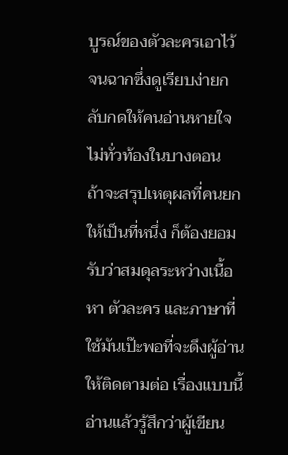บูรณ์ของตัวละครเอาไว้ จนฉากซึ่งดูเรียบง่ายกลับกดให้คนอ่านหายใจไม่ทั่วท้องในบางตอน
ถ้าจะสรุปเหตุผลที่คนยกให้เป็นที่หนึ่ง ก็ต้องยอมรับว่าสมดุลระหว่างเนื้อหา ตัวละคร และภาษาที่ใช้มันเป๊ะพอที่จะดึงผู้อ่านให้ติดตามต่อ เรื่องแบบนี้อ่านแล้วรู้สึกว่าผู้เขียน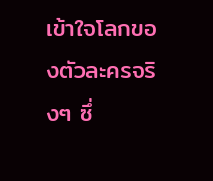เข้าใจโลกของตัวละครจริงๆ ซึ่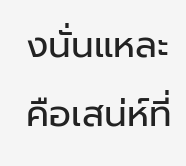งนั่นแหละคือเสน่ห์ที่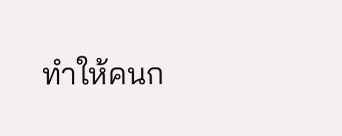ทำให้คนก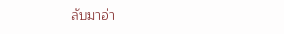ลับมาอ่า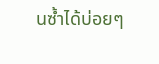นซ้ำได้บ่อยๆ